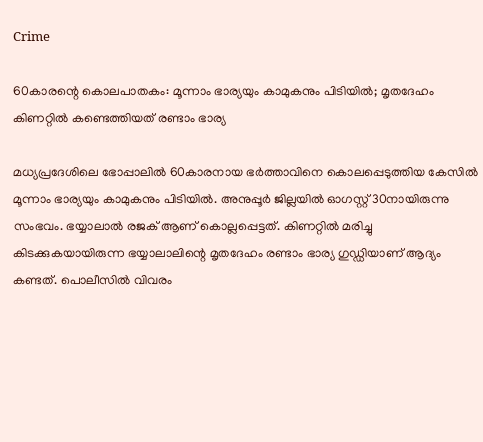Crime

60കാരന്റെ കൊലപാതകം: മൂന്നാം ഭാര്യയും കാമുകനും പിടിയിൽ; മൃതദേഹം കിണറ്റിൽ കണ്ടെത്തിയത് രണ്ടാം ഭാര്യ

മധ്യപ്രദേശിലെ ഭോപ്പാലില്‍ 60കാരനായ ഭർത്താവിനെ കൊലപ്പെടുത്തിയ കേസിൽ മൂന്നാം ഭാര്യയും കാമുകനും പിടിയിൽ. അനുപ്പൂർ ജില്ലയില്‍ ഓഗസ്റ്റ് 30നായിരുന്നു സംഭവം. ഭയ്യാലാൽ രജക് ആണ് കൊല്ലപ്പെട്ടത്. കിണറ്റിൽ മരിച്ചു കിടക്കുകയായിരുന്ന ഭയ്യാലാലിന്റെ മൃതദേഹം രണ്ടാം ഭാര്യ ഗുഡ്ഡിയാണ് ആദ്യം കണ്ടത്. പൊലീസിൽ വിവരം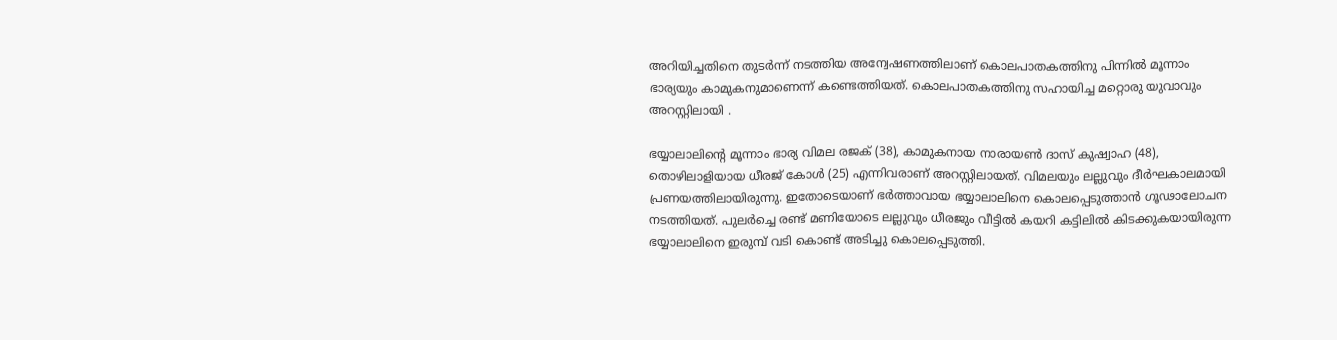അറിയിച്ചതിനെ തുടര്‍ന്ന് നടത്തിയ അന്വേഷണത്തിലാണ് കൊലപാതകത്തിനു പിന്നിൽ മൂന്നാം ഭാര്യയും കാമുകനുമാണെന്ന് കണ്ടെത്തിയത്. കൊലപാതകത്തിനു സഹായിച്ച മറ്റൊരു യുവാവും അറസ്റ്റിലായി .

ഭയ്യാലാലിന്റെ മൂന്നാം ഭാര്യ വിമല രജക് (38), കാമുകനായ നാരായൺ ദാസ് കുഷ്വാഹ (48), തൊഴിലാളിയായ ധീരജ് കോൾ (25) എന്നിവരാണ് അറസ്റ്റിലായത്. വിമലയും ലല്ലുവും ദീർഘകാലമായി പ്രണയത്തിലായിരുന്നു. ഇതോടെയാണ് ഭർത്താവായ ഭയ്യാലാലിനെ കൊലപ്പെടുത്താൻ ഗൂഢാലോചന നടത്തിയത്. പുലർച്ചെ രണ്ട് മണിയോടെ ലല്ലുവും ധീരജും വീട്ടിൽ കയറി കട്ടിലിൽ കിടക്കുകയായിരുന്ന ഭയ്യാലാലിനെ ഇരുമ്പ് വടി കൊണ്ട് അടിച്ചു കൊലപ്പെടുത്തി.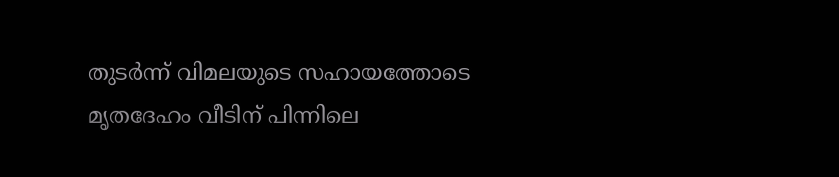തുടർന്ന് വിമലയുടെ സഹായത്തോടെ മൃതദേഹം വീടിന് പിന്നിലെ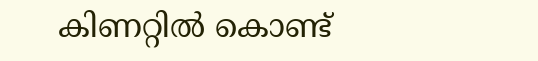കിണറ്റിൽ കൊണ്ട്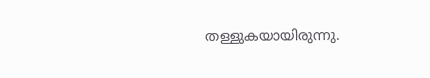തള്ളുകയായിരുന്നു.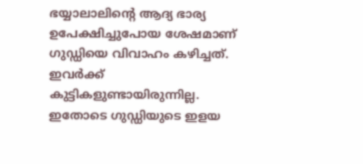ഭയ്യാലാലിന്റെ ആദ്യ ഭാര്യ ഉപേക്ഷിച്ചുപോയ ശേഷമാണ് ഗുഡ്ഡിയെ വിവാഹം കഴിച്ചത്. ഇവർക്ക് കുട്ടികളുണ്ടായിരുന്നില്ല. ഇതോടെ ഗുഡ്ഡിയുടെ ഇളയ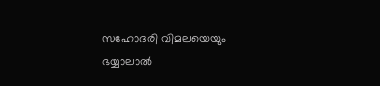സഹോദരി വിമലയെയും ഭയ്യാലാൽ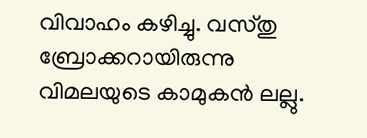വിവാഹം കഴിച്ചു. വസ്തു ബ്രോക്കറായിരുന്നു വിമലയുടെ കാമുകൻ ലല്ലു.